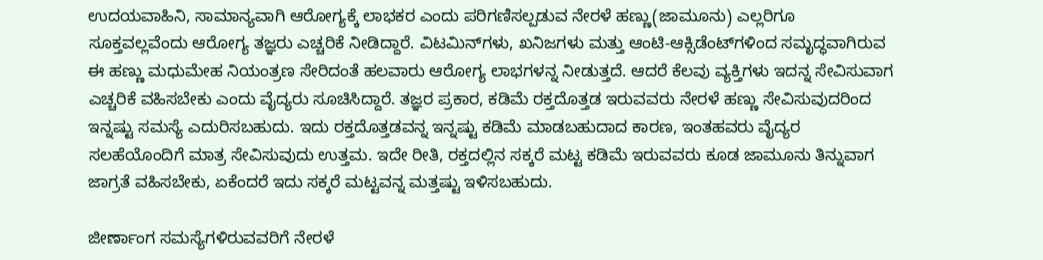ಉದಯವಾಹಿನಿ, ಸಾಮಾನ್ಯವಾಗಿ ಆರೋಗ್ಯಕ್ಕೆ ಲಾಭಕರ ಎಂದು ಪರಿಗಣಿಸಲ್ಪಡುವ ನೇರಳೆ ಹಣ್ಣು(ಜಾಮೂನು) ಎಲ್ಲರಿಗೂ ಸೂಕ್ತವಲ್ಲವೆಂದು ಆರೋಗ್ಯ ತಜ್ಞರು ಎಚ್ಚರಿಕೆ ನೀಡಿದ್ದಾರೆ. ವಿಟಮಿನ್‌ಗಳು, ಖನಿಜಗಳು ಮತ್ತು ಆಂಟಿ-ಆಕ್ಸಿಡೆಂಟ್‌ಗಳಿಂದ ಸಮೃದ್ಧವಾಗಿರುವ ಈ ಹಣ್ಣು ಮಧುಮೇಹ ನಿಯಂತ್ರಣ ಸೇರಿದಂತೆ ಹಲವಾರು ಆರೋಗ್ಯ ಲಾಭಗಳನ್ನ ನೀಡುತ್ತದೆ. ಆದರೆ ಕೆಲವು ವ್ಯಕ್ತಿಗಳು ಇದನ್ನ ಸೇವಿಸುವಾಗ ಎಚ್ಚರಿಕೆ ವಹಿಸಬೇಕು ಎಂದು ವೈದ್ಯರು ಸೂಚಿಸಿದ್ದಾರೆ. ತಜ್ಞರ ಪ್ರಕಾರ, ಕಡಿಮೆ ರಕ್ತದೊತ್ತಡ ಇರುವವರು ನೇರಳೆ ಹಣ್ಣು ಸೇವಿಸುವುದರಿಂದ ಇನ್ನಷ್ಟು ಸಮಸ್ಯೆ ಎದುರಿಸಬಹುದು. ಇದು ರಕ್ತದೊತ್ತಡವನ್ನ ಇನ್ನಷ್ಟು ಕಡಿಮೆ ಮಾಡಬಹುದಾದ ಕಾರಣ, ಇಂತಹವರು ವೈದ್ಯರ ಸಲಹೆಯೊಂದಿಗೆ ಮಾತ್ರ ಸೇವಿಸುವುದು ಉತ್ತಮ. ಇದೇ ರೀತಿ, ರಕ್ತದಲ್ಲಿನ ಸಕ್ಕರೆ ಮಟ್ಟ ಕಡಿಮೆ ಇರುವವರು ಕೂಡ ಜಾಮೂನು ತಿನ್ನುವಾಗ ಜಾಗ್ರತೆ ವಹಿಸಬೇಕು, ಏಕೆಂದರೆ ಇದು ಸಕ್ಕರೆ ಮಟ್ಟವನ್ನ ಮತ್ತಷ್ಟು ಇಳಿಸಬಹುದು.

ಜೀರ್ಣಾಂಗ ಸಮಸ್ಯೆಗಳಿರುವವರಿಗೆ ನೇರಳೆ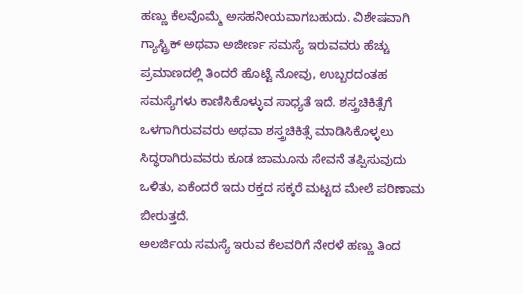ಹಣ್ಣು ಕೆಲವೊಮ್ಮೆ ಅಸಹನೀಯವಾಗಬಹುದು. ವಿಶೇಷವಾಗಿ ಗ್ಯಾಸ್ಟ್ರಿಕ್ ಅಥವಾ ಅಜೀರ್ಣ ಸಮಸ್ಯೆ ಇರುವವರು ಹೆಚ್ಚು ಪ್ರಮಾಣದಲ್ಲಿ ತಿಂದರೆ ಹೊಟ್ಟೆ ನೋವು, ಉಬ್ಬರದಂತಹ ಸಮಸ್ಯೆಗಳು ಕಾಣಿಸಿಕೊಳ್ಳುವ ಸಾಧ್ಯತೆ ಇದೆ. ಶಸ್ತ್ರಚಿಕಿತ್ಸೆಗೆ ಒಳಗಾಗಿರುವವರು ಅಥವಾ ಶಸ್ತ್ರಚಿಕಿತ್ಸೆ ಮಾಡಿಸಿಕೊಳ್ಳಲು ಸಿದ್ಧರಾಗಿರುವವರು ಕೂಡ ಜಾಮೂನು ಸೇವನೆ ತಪ್ಪಿಸುವುದು ಒಳಿತು, ಏಕೆಂದರೆ ಇದು ರಕ್ತದ ಸಕ್ಕರೆ ಮಟ್ಟದ ಮೇಲೆ ಪರಿಣಾಮ ಬೀರುತ್ತದೆ.
ಅಲರ್ಜಿಯ ಸಮಸ್ಯೆ ಇರುವ ಕೆಲವರಿಗೆ ನೇರಳೆ ಹಣ್ಣು ತಿಂದ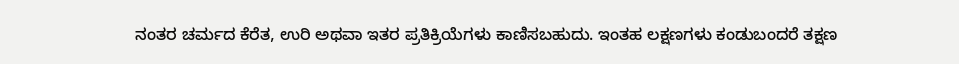ನಂತರ ಚರ್ಮದ ಕೆರೆತ, ಉರಿ ಅಥವಾ ಇತರ ಪ್ರತಿಕ್ರಿಯೆಗಳು ಕಾಣಿಸಬಹುದು. ಇಂತಹ ಲಕ್ಷಣಗಳು ಕಂಡುಬಂದರೆ ತಕ್ಷಣ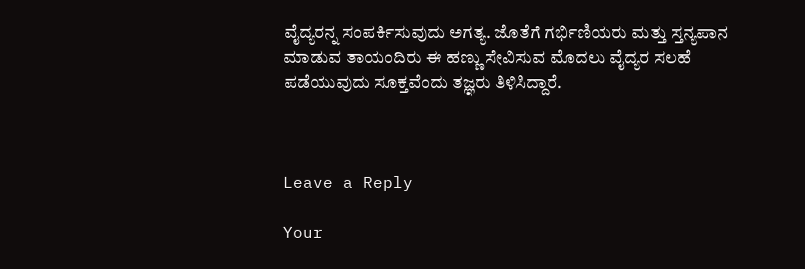ವೈದ್ಯರನ್ನ ಸಂಪರ್ಕಿಸುವುದು ಅಗತ್ಯ. ಜೊತೆಗೆ ಗರ್ಭಿಣಿಯರು ಮತ್ತು ಸ್ತನ್ಯಪಾನ ಮಾಡುವ ತಾಯಂದಿರು ಈ ಹಣ್ಣು ಸೇವಿಸುವ ಮೊದಲು ವೈದ್ಯರ ಸಲಹೆ ಪಡೆಯುವುದು ಸೂಕ್ತವೆಂದು ತಜ್ಞರು ತಿಳಿಸಿದ್ದಾರೆ.



Leave a Reply

Your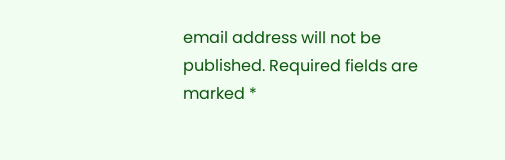email address will not be published. Required fields are marked *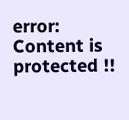error: Content is protected !!